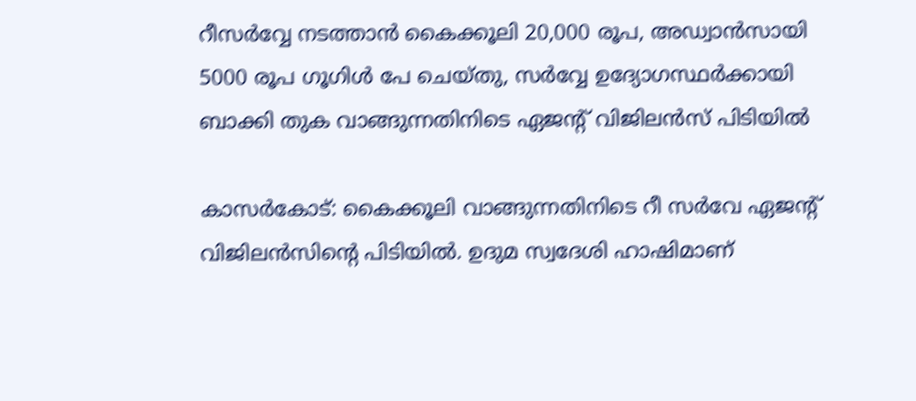റീസർവ്വേ നടത്താൻ കൈക്കൂലി 20,000 രൂപ, അഡ്വാൻസായി 5000 രൂപ ഗൂഗിൾ പേ ചെയ്തു, സർവ്വേ ഉദ്യോഗസ്ഥർക്കായി ബാക്കി തുക വാങ്ങുന്നതിനിടെ ഏജന്റ് വിജിലൻസ് പിടിയിൽ

കാസർകോട്: കൈക്കൂലി വാങ്ങുന്നതിനിടെ റീ സർവേ ഏജന്റ് വിജിലൻസിന്റെ പിടിയിൽ. ഉദുമ സ്വദേശി ഹാഷിമാണ്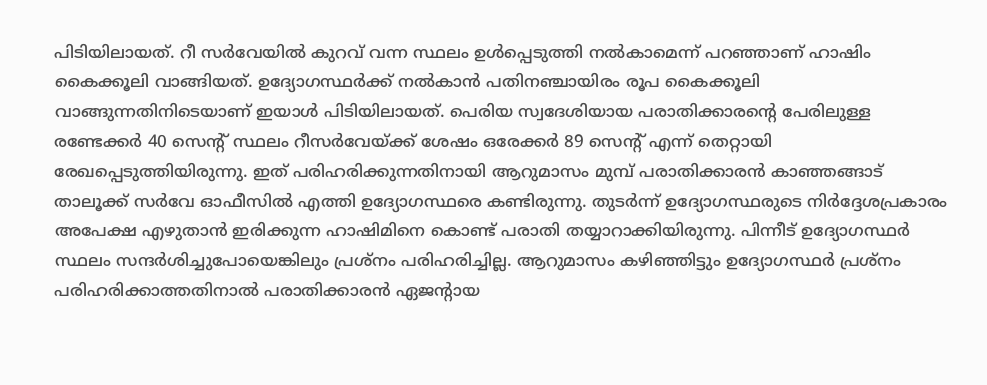പിടിയിലായത്. റീ സർവേയിൽ കുറവ് വന്ന സ്ഥലം ഉൾപ്പെടുത്തി നൽകാമെന്ന് പറഞ്ഞാണ് ഹാഷിം കൈക്കൂലി വാങ്ങിയത്. ഉദ്യോഗസ്ഥർക്ക് നൽകാൻ പതിനഞ്ചായിരം രൂപ കൈക്കൂലി വാങ്ങുന്നതിനിടെയാണ് ഇയാൾ പിടിയിലായത്. പെരിയ സ്വദേശിയായ പരാതിക്കാരന്റെ പേരിലുള്ള രണ്ടേക്കർ 40 സെന്റ് സ്ഥലം റീസർവേയ്ക്ക് ശേഷം ഒരേക്കർ 89 സെന്റ് എന്ന് തെറ്റായി രേഖപ്പെടുത്തിയിരുന്നു. ഇത് പരിഹരിക്കുന്നതിനായി ആറുമാസം മുമ്പ് പരാതിക്കാരൻ കാഞ്ഞങ്ങാട് താലൂക്ക് സർവേ ഓഫീസിൽ എത്തി ഉദ്യോഗസ്ഥരെ കണ്ടിരുന്നു. തുടർന്ന് ഉദ്യോഗസ്ഥരുടെ നിർദ്ദേശപ്രകാരം അപേക്ഷ എഴുതാൻ ഇരിക്കുന്ന ഹാഷിമിനെ കൊണ്ട് പരാതി തയ്യാറാക്കിയിരുന്നു. പിന്നീട് ഉദ്യോഗസ്ഥർ സ്ഥലം സന്ദർശിച്ചുപോയെങ്കിലും പ്രശ്നം പരിഹരിച്ചില്ല. ആറുമാസം കഴിഞ്ഞിട്ടും ഉദ്യോഗസ്ഥർ പ്രശ്നം പരിഹരിക്കാത്തതിനാൽ പരാതിക്കാരൻ ഏജന്റായ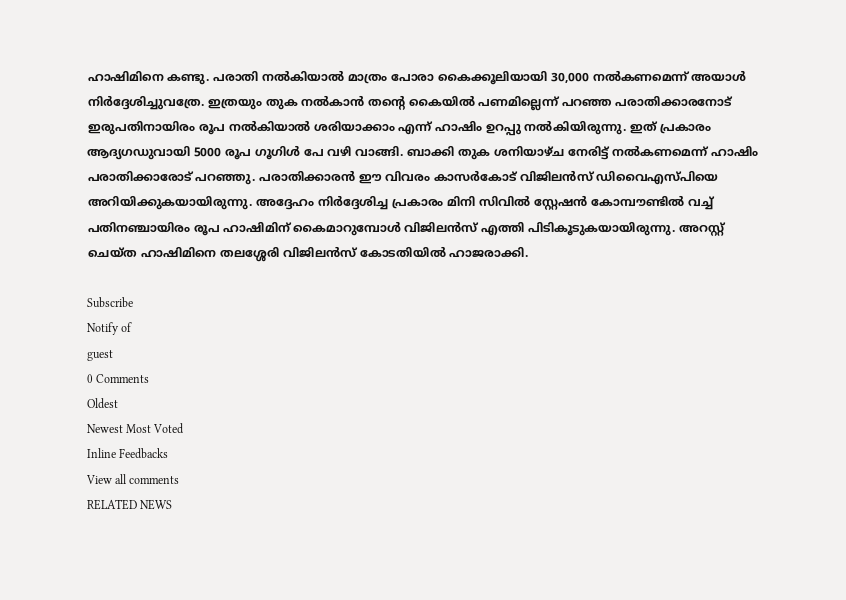ഹാഷിമിനെ കണ്ടു. പരാതി നൽകിയാൽ മാത്രം പോരാ കൈക്കൂലിയായി 30,000 നൽകണമെന്ന് അയാൾ നിർദ്ദേശിച്ചുവത്രേ. ഇത്രയും തുക നൽകാൻ തന്റെ കൈയിൽ പണമില്ലെന്ന് പറഞ്ഞ പരാതിക്കാരനോട് ഇരുപതിനായിരം രൂപ നൽകിയാൽ ശരിയാക്കാം എന്ന് ഹാഷിം ഉറപ്പു നൽകിയിരുന്നു. ഇത് പ്രകാരം ആദ്യഗഡുവായി 5000 രൂപ ഗൂഗിൾ പേ വഴി വാങ്ങി. ബാക്കി തുക ശനിയാഴ്ച നേരിട്ട് നൽകണമെന്ന് ഹാഷിം പരാതിക്കാരോട് പറഞ്ഞു. പരാതിക്കാരൻ ഈ വിവരം കാസർകോട് വിജിലൻസ് ഡിവൈഎസ്പിയെ അറിയിക്കുകയായിരുന്നു. അദ്ദേഹം നിർദ്ദേശിച്ച പ്രകാരം മിനി സിവിൽ സ്റ്റേഷൻ കോമ്പൗണ്ടിൽ വച്ച് പതിനഞ്ചായിരം രൂപ ഹാഷിമിന് കൈമാറുമ്പോൾ വിജിലൻസ് എത്തി പിടികൂടുകയായിരുന്നു. അറസ്റ്റ് ചെയ്ത ഹാഷിമിനെ തലശ്ശേരി വിജിലൻസ് കോടതിയിൽ ഹാജരാക്കി.

Subscribe
Notify of
guest
0 Comments
Oldest
Newest Most Voted
Inline Feedbacks
View all comments
RELATED NEWS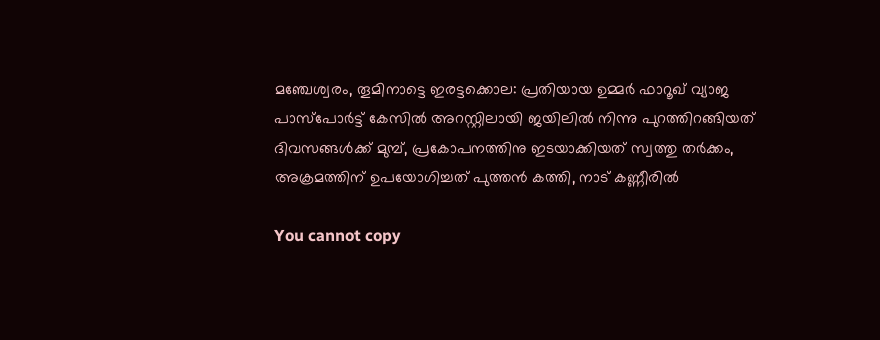മഞ്ചേശ്വരം, തൂമിനാട്ടെ ഇരട്ടക്കൊല: പ്രതിയായ ഉമ്മര്‍ ഫാറൂഖ് വ്യാജ പാസ്‌പോര്‍ട്ട് കേസില്‍ അറസ്റ്റിലായി ജയിലില്‍ നിന്നു പുറത്തിറങ്ങിയത് ദിവസങ്ങള്‍ക്ക് മുമ്പ്, പ്രകോപനത്തിനു ഇടയാക്കിയത് സ്വത്തു തര്‍ക്കം, അക്രമത്തിന് ഉപയോഗിച്ചത് പുത്തന്‍ കത്തി, നാട് കണ്ണീരില്‍

You cannot copy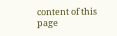content of this page